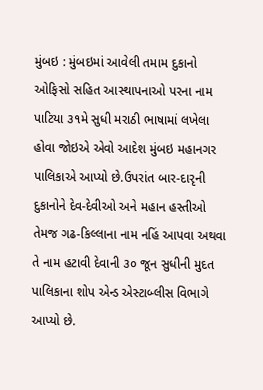મુંબઇ : મુંબઇમાં આવેલી તમામ દુકાનો ઓફિસો સહિત આસ્થાપનાઓ પરના નામ પાટિયા ૩૧મે સુધી મરાઠી ભાષામાં લખેલા હોવા જોઇએ એવો આદેશ મુંબઇ મહાનગર પાલિકાએ આપ્યો છે.ઉપરાંત બાર-દારૃની દુકાનોને દેવ-દેવીઓ અને મહાન હસ્તીઓ તેમજ ગઢ-કિલ્લાના નામ નહિં આપવા અથવા તે નામ હટાવી દેવાની ૩૦ જૂન સુધીની મુદત પાલિકાના શોપ એન્ડ એસ્ટાબ્લીસ વિભાગે આપ્યો છે.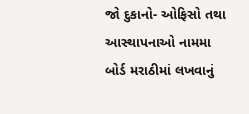જો દુકાનો- ઓફિસો તથા આસ્થાપનાઓ નામમા બોર્ડ મરાઠીમાં લખવાનું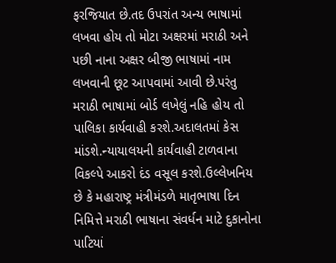ફરજિયાત છે.તદ ઉપરાંત અન્ય ભાષામાં લખવા હોય તો મોટા અક્ષરમાં મરાઠી અને પછી નાના અક્ષર બીજી ભાષામાં નામ લખવાની છૂટ આપવામાં આવી છે.પરંતુ મરાઠી ભાષામાં બોર્ડ લખેલું નહિ હોય તો પાલિકા કાર્યવાહી કરશે.અદાલતમાં કેસ માંડશે.ન્યાયાલયની કાર્યવાહી ટાળવાના વિકલ્પે આકરો દંડ વસૂલ કરશે.ઉલ્લેખનિય છે કે મહારાષ્ટ્ર મંત્રીમંડળે માતૃભાષા દિન નિમિત્તે મરાઠી ભાષાના સંવર્ધન માટે દુકાનોના પાટિયાં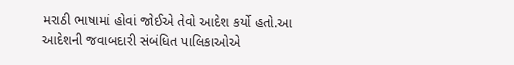મરાઠી ભાષામાં હોવાં જોઈએ તેવો આદેશ કર્યો હતો.આ આદેશની જવાબદારી સંબંધિત પાલિકાઓએ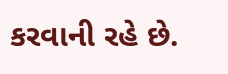કરવાની રહે છે.